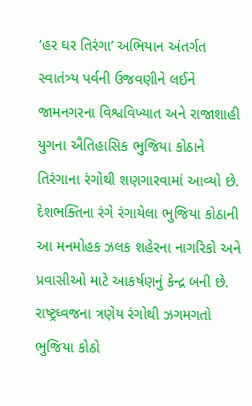‘હર ઘર તિરંગા’ અભિયાન અંતર્ગત સ્વાતંત્ર્ય પર્વની ઉજવણીને લઈને જામનગરના વિશ્વવિખ્યાત અને રાજાશાહી યુગના ઐતિહાસિક ભુજિયા કોઠાને તિરંગાના રંગોથી શણગારવામાં આવ્યો છે. દેશભક્તિના રંગે રંગાયેલા ભુજિયા કોઠાની આ મનમોહક ઝલક શહેરના નાગરિકો અને પ્રવાસીઓ માટે આકર્ષણનું કેન્દ્ર બની છે. રાષ્ટ્રધ્વજના ત્રણેય રંગોથી ઝગમગતો ભુજિયા કોઠો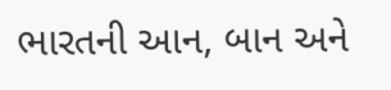ભારતની આન, બાન અને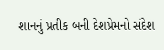શાનનું પ્રતીક બની દેશપ્રેમનો સંદેશ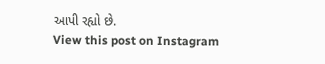આપી રહ્યો છે.
View this post on Instagram